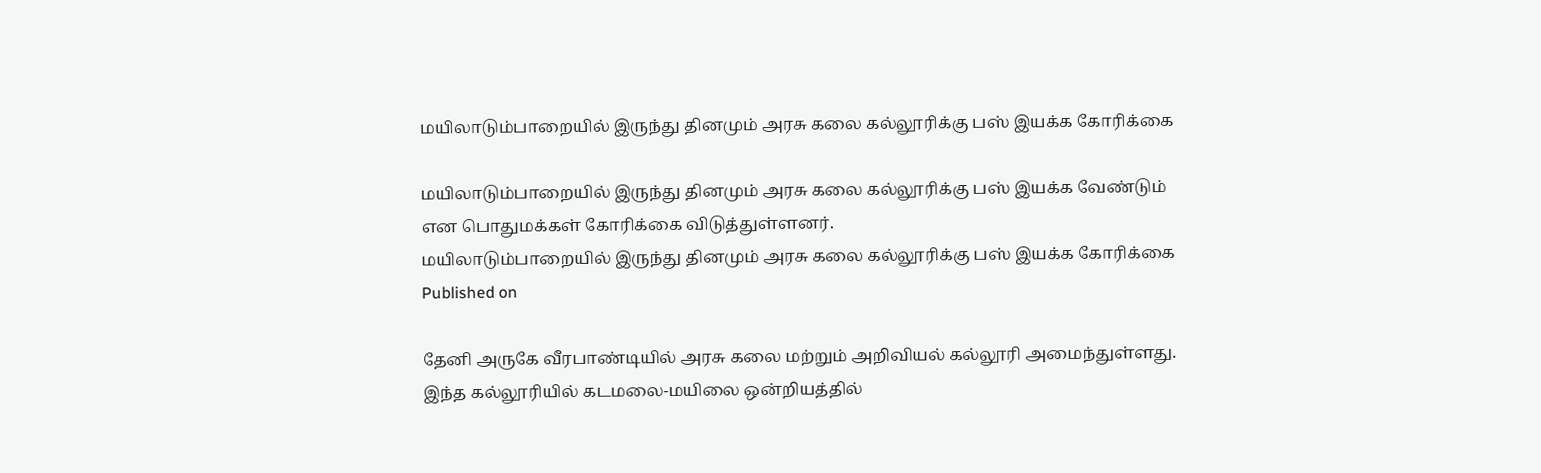மயிலாடும்பாறையில் இருந்து தினமும் அரசு கலை கல்லூரிக்கு பஸ் இயக்க கோரிக்கை

மயிலாடும்பாறையில் இருந்து தினமும் அரசு கலை கல்லூரிக்கு பஸ் இயக்க வேண்டும் என பொதுமக்கள் கோரிக்கை விடுத்துள்ளனர்.
மயிலாடும்பாறையில் இருந்து தினமும் அரசு கலை கல்லூரிக்கு பஸ் இயக்க கோரிக்கை
Published on

தேனி அருகே வீரபாண்டியில் அரசு கலை மற்றும் அறிவியல் கல்லூரி அமைந்துள்ளது. இந்த கல்லூரியில் கடமலை-மயிலை ஒன்றியத்தில்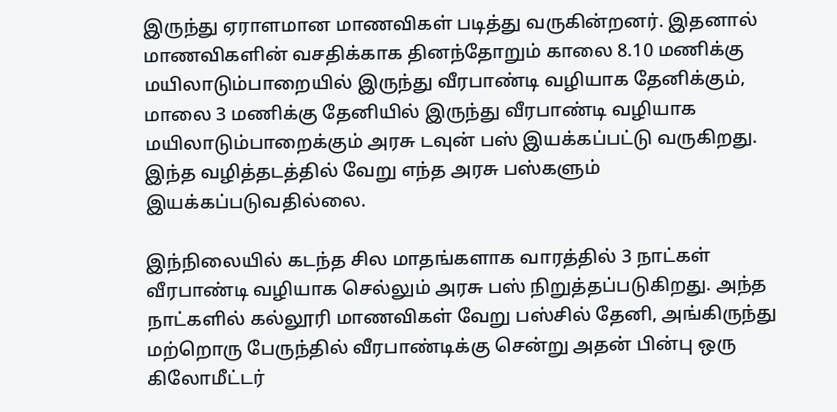இருந்து ஏராளமான மாணவிகள் படித்து வருகின்றனர். இதனால் மாணவிகளின் வசதிக்காக தினந்தோறும் காலை 8.10 மணிக்கு மயிலாடும்பாறையில் இருந்து வீரபாண்டி வழியாக தேனிக்கும், மாலை 3 மணிக்கு தேனியில் இருந்து வீரபாண்டி வழியாக மயிலாடும்பாறைக்கும் அரசு டவுன் பஸ் இயக்கப்பட்டு வருகிறது. இந்த வழித்தடத்தில் வேறு எந்த அரசு பஸ்களும் இயக்கப்படுவதில்லை.

இந்நிலையில் கடந்த சில மாதங்களாக வாரத்தில் 3 நாட்கள் வீரபாண்டி வழியாக செல்லும் அரசு பஸ் நிறுத்தப்படுகிறது. அந்த நாட்களில் கல்லூரி மாணவிகள் வேறு பஸ்சில் தேனி, அங்கிருந்து மற்றொரு பேருந்தில் வீரபாண்டிக்கு சென்று அதன் பின்பு ஒரு கிலோமீட்டர்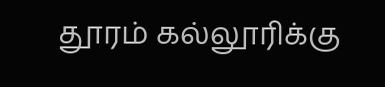தூரம் கல்லூரிக்கு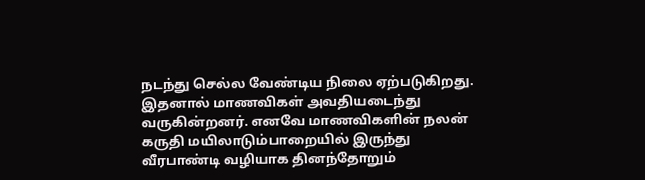நடந்து செல்ல வேண்டிய நிலை ஏற்படுகிறது. இதனால் மாணவிகள் அவதியடைந்து வருகின்றனர். எனவே மாணவிகளின் நலன் கருதி மயிலாடும்பாறையில் இருந்து வீரபாண்டி வழியாக தினந்தோறும்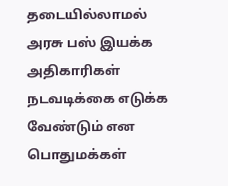தடையில்லாமல் அரசு பஸ் இயக்க அதிகாரிகள் நடவடிக்கை எடுக்க வேண்டும் என பொதுமக்கள்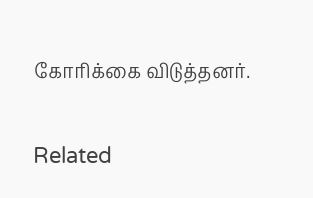கோரிக்கை விடுத்தனர்.

Related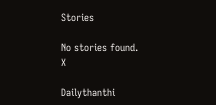Stories

No stories found.
X

Dailythanthi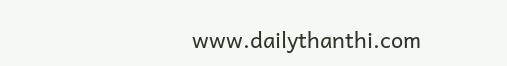www.dailythanthi.com